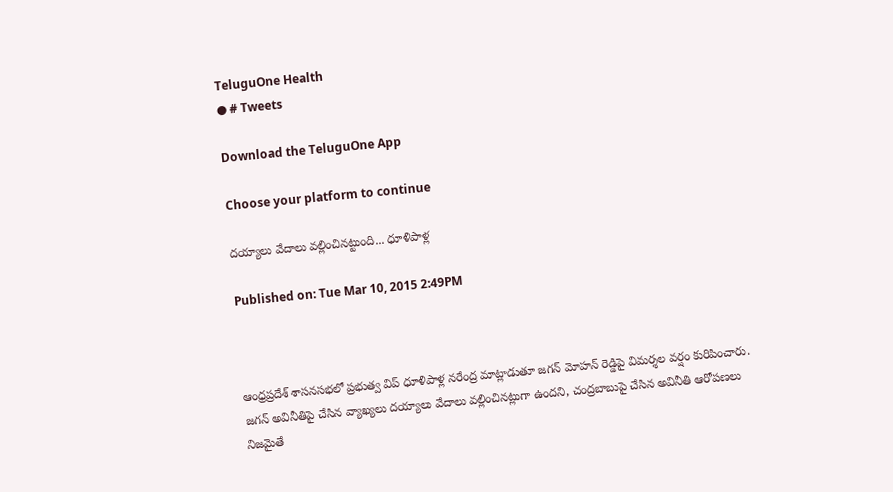TeluguOne Health
● # Tweets

Download the TeluguOne App

Choose your platform to continue

దయ్యాలు వేదాలు వల్లించినట్టుంది... ధూళిపాళ్ల

Published on: Tue Mar 10, 2015 2:49PM



ఆంధ్రప్రదేశ్ శాసనసభలో ప్రభుత్వ విప్ ధూళిపాళ్ల నరేంద్ర మాట్లాడుతూ జగన్ మోహన్ రెడ్డిపై విమర్శల వర్షం కురిపించారు. జగన్ అవినీతిపై చేసిన వ్యాఖ్యలు దయ్యాలు వేదాలు వల్లించినట్లుగా ఉందని, చంద్రబాబుపై చేసిన అవినీతి ఆరోపణలు నిజమైతే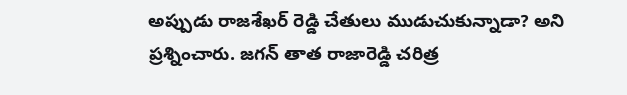అప్పుడు రాజశేఖర్ రెడ్డి చేతులు ముడుచుకున్నాడా? అని ప్రశ్నించారు. జగన్ తాత రాజారెడ్డి చరిత్ర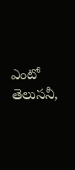ఎంటో తెలుసనీ,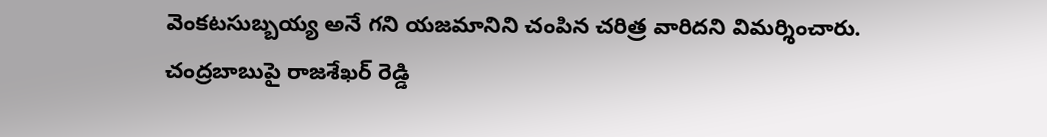వెంకటసుబ్బయ్య అనే గని యజమానిని చంపిన చరిత్ర వారిదని విమర్శించారు. చంద్రబాబుపై రాజశేఖర్ రెడ్డి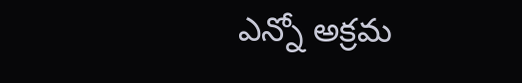ఎన్నో అక్రమ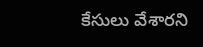కేసులు వేశారని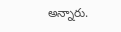అన్నారు.